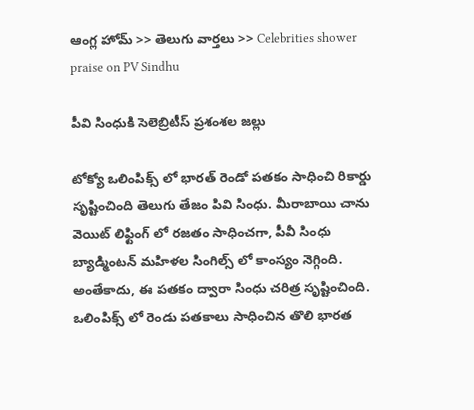ఆంగ్ల హోమ్ >> తెలుగు వార్తలు >> Celebrities shower praise on PV Sindhu

పీవి సింధుకి సెలెబ్రిటీస్ ప్రశంశల జల్లు

టోక్యో ఒలింపిక్స్ లో భారత్ రెండో పతకం సాధించి రికార్డు సృష్టించింది తెలుగు తేజం పివి సింధు. మీరాబాయి చాను వెయిట్ లిఫ్టింగ్ లో రజతం సాధించగా, పీవీ సింధు బ్యాడ్మింటన్ మహిళల సింగిల్స్ లో కాంస్యం నెగ్గింది. అంతేకాదు, ఈ పతకం ద్వారా సింధు చరిత్ర సృష్టించింది. ఒలింపిక్స్ లో రెండు పతకాలు సాధించిన తొలి భారత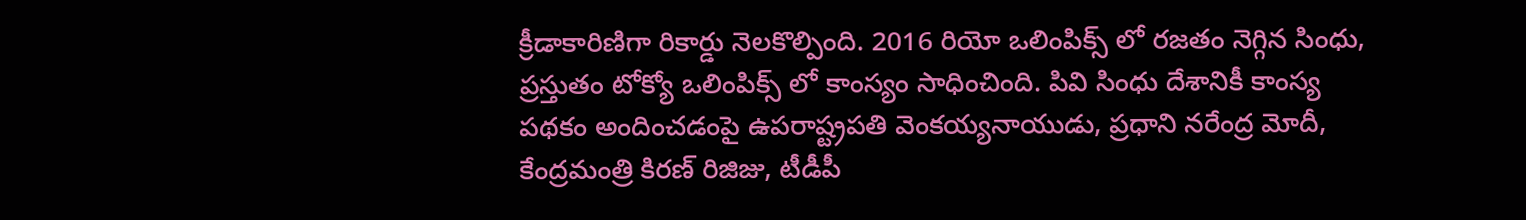క్రీడాకారిణిగా రికార్డు నెలకొల్పింది. 2016 రియో ఒలింపిక్స్ లో రజతం నెగ్గిన సింధు, ప్రస్తుతం టోక్యో ఒలింపిక్స్ లో కాంస్యం సాధించింది. పివి సింధు దేశానికీ కాంస్య పథకం అందించడంపై ఉపరాష్ట్రపతి వెంకయ్యనాయుడు, ప్రధాని నరేంద్ర మోదీ, కేంద్రమంత్రి కిరణ్ రిజిజు, టీడీపీ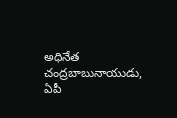అధినేత చంద్రబాబునాయుడు, ఏపీ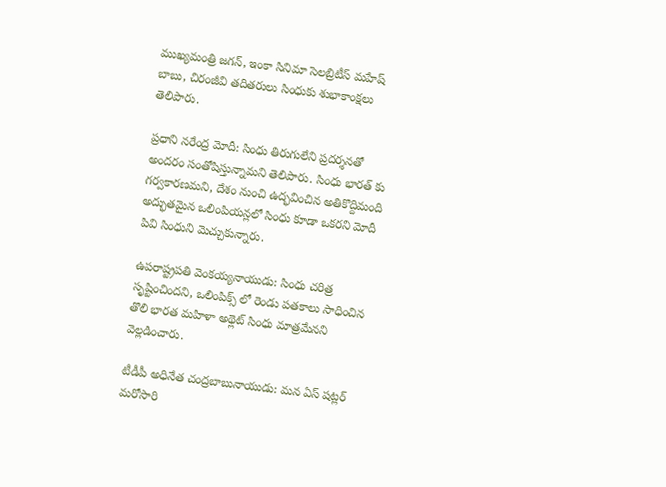ముఖ్యమంత్రి జగన్, ఇంకా సినిమా సెలబ్రిటీస్ మహేష్ బాబు, చిరంజీవి తదితరులు సింధుకు శుభాకాంక్షలు తెలిపారు.

ప్రధాని నరేంద్ర మోదీ: సింధు తిరుగులేని ప్రదర్శనతో అందరం సంతోషిస్తున్నామని తెలిపారు. సింధు భారత్ కు గర్వకారణమని, దేశం నుంచి ఉద్భవించిన అతికొద్దిమంది అద్భుతమైన ఒలింపియన్లలో సింధు కూడా ఒకరని మోదీ పివి సింధుని మెచ్చుకున్నారు.

ఉపరాష్ట్రపతి వెంకయ్యనాయుడు: సింధు చరిత్ర సృష్టించిందని, ఒలింపిక్స్ లో రెండు పతకాలు సాధించిన తొలి భారత మహిళా అథ్లెట్ సింధు మాత్రమేనని వెల్లడించారు.

టీడీపీ అధినేత చంద్రబాబునాయుడు: మన ఏస్ షట్లర్ మరోసారి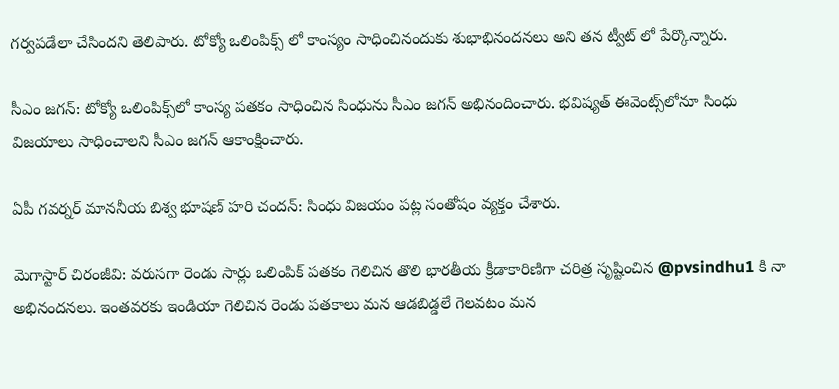గర్వపడేలా చేసిందని తెలిపారు. టోక్యో ఒలింపిక్స్ లో కాంస్యం సాధించినందుకు శుభాభినందనలు అని తన ట్వీట్ లో పేర్కొన్నారు.

సీఎం జగన్‌: టోక్యో ఒలింపిక్స్‌లో కాంస్య పతకం సాధించిన సింధును సీఎం జగన్ అభినందించారు. భవిష్యత్‌ ఈవెంట్స్‌లోనూ సింధు విజయాలు సాధించాలని సీఎం జగన్‌ ఆకాంక్షించారు.

ఏపీ గవర్నర్ మాననీయ బిశ్వ భూషణ్ హరి చందన్: సింధు విజయం పట్ల సంతోషం వ్యక్తం చేశారు.

మెగాస్టార్ చిరంజీవి: వరుసగా రెండు సార్లు ఒలింపిక్ పతకం గెలిచిన తొలి భారతీయ క్రీడాకారిణిగా చరిత్ర సృష్టించిన @pvsindhu1 కి నా అభినందనలు. ఇంతవరకు ఇండియా గెలిచిన రెండు పతకాలు మన ఆడబిడ్డలే గెలవటం మన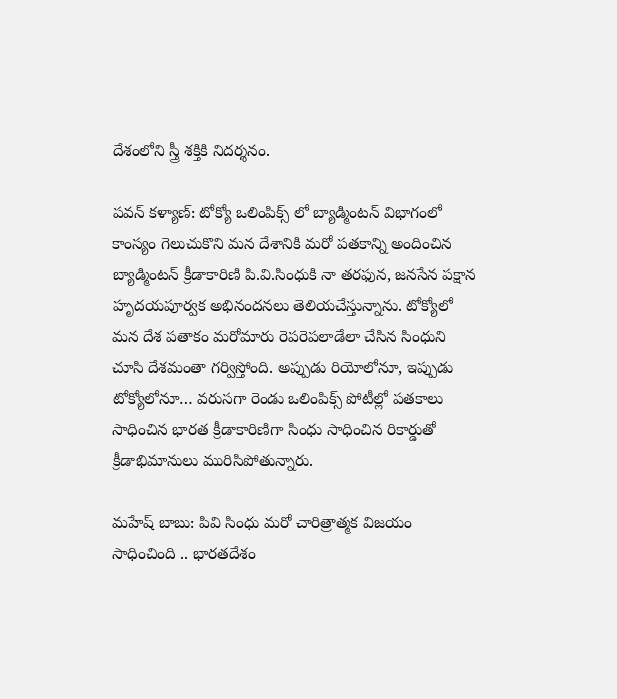దేశంలోని స్త్రీ శక్తికి నిదర్శనం.

పవన్ కళ్యాణ్: టోక్యో ఒలింపిక్స్ లో బ్యాడ్మింటన్ విభాగంలో కాంస్యం గెలుచుకొని మన దేశానికి మరో పతకాన్ని అందించిన బ్యాడ్మింటన్ క్రీడాకారిణి పి.వి.సింధుకి నా తరఫున, జనసేన పక్షాన హృదయపూర్వక అభినందనలు తెలియచేస్తున్నాను. టోక్యోలో మన దేశ పతాకం మరోమారు రెపరెపలాడేలా చేసిన సింధుని చూసి దేశమంతా గర్విస్తోంది. అప్పుడు రియోలోనూ, ఇప్పుడు టోక్యోలోనూ… వరుసగా రెండు ఒలింపిక్స్ పోటీల్లో పతకాలు సాధించిన భారత క్రీడాకారిణిగా సింధు సాధించిన రికార్డుతో క్రీడాభిమానులు మురిసిపోతున్నారు.

మహేష్ బాబు: పివి సింధు మరో చారిత్రాత్మక విజయం సాధించింది .. భారతదేశం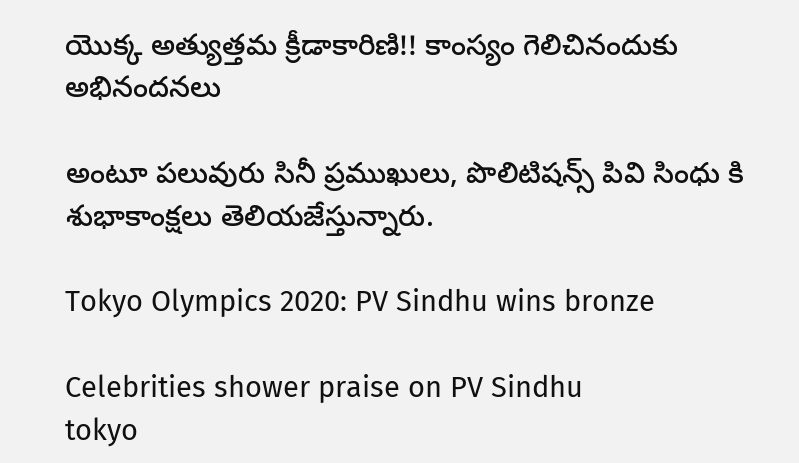యొక్క అత్యుత్తమ క్రీడాకారిణి!! కాంస్యం గెలిచినందుకు అభినందనలు

అంటూ పలువురు సినీ ప్రముఖులు, పొలిటిషన్స్ పివి సింధు కి శుభాకాంక్షలు తెలియజేస్తున్నారు.

Tokyo Olympics 2020: PV Sindhu wins bronze

Celebrities shower praise on PV Sindhu
tokyo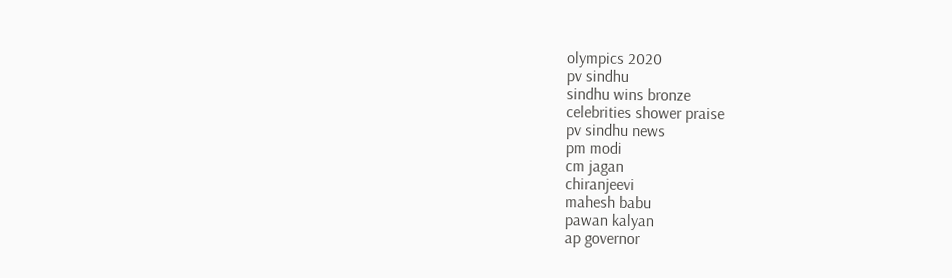olympics 2020
pv sindhu
sindhu wins bronze
celebrities shower praise
pv sindhu news
pm modi
cm jagan
chiranjeevi
mahesh babu
pawan kalyan
ap governor